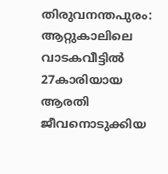തിരുവനന്തപുരം: ആറ്റുകാലിലെ വാടകവീട്ടിൽ 27കാരിയായ ആരതി ജീവനൊടുക്കിയ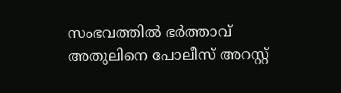സംഭവത്തിൽ ഭർത്താവ് അതുലിനെ പോലീസ് അറസ്റ്റ്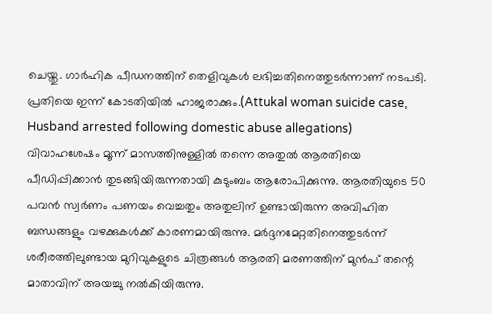ചെയ്തു. ഗാർഹിക പീഡനത്തിന് തെളിവുകൾ ലഭിച്ചതിനെത്തുടർന്നാണ് നടപടി. പ്രതിയെ ഇന്ന് കോടതിയിൽ ഹാജരാക്കും.(Attukal woman suicide case, Husband arrested following domestic abuse allegations)
വിവാഹശേഷം മൂന്ന് മാസത്തിനുള്ളിൽ തന്നെ അതുൽ ആരതിയെ പീഡിപ്പിക്കാൻ തുടങ്ങിയിരുന്നതായി കുടുംബം ആരോപിക്കുന്നു. ആരതിയുടെ 50 പവൻ സ്വർണം പണയം വെച്ചതും അതുലിന് ഉണ്ടായിരുന്ന അവിഹിത ബന്ധങ്ങളും വഴക്കുകൾക്ക് കാരണമായിരുന്നു. മർദ്ദനമേറ്റതിനെത്തുടർന്ന് ശരീരത്തിലുണ്ടായ മുറിവുകളുടെ ചിത്രങ്ങൾ ആരതി മരണത്തിന് മുൻപ് തന്റെ മാതാവിന് അയച്ചു നൽകിയിരുന്നു.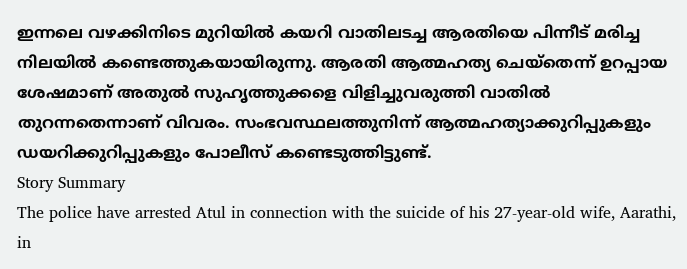ഇന്നലെ വഴക്കിനിടെ മുറിയിൽ കയറി വാതിലടച്ച ആരതിയെ പിന്നീട് മരിച്ച നിലയിൽ കണ്ടെത്തുകയായിരുന്നു. ആരതി ആത്മഹത്യ ചെയ്തെന്ന് ഉറപ്പായ ശേഷമാണ് അതുൽ സുഹൃത്തുക്കളെ വിളിച്ചുവരുത്തി വാതിൽ തുറന്നതെന്നാണ് വിവരം. സംഭവസ്ഥലത്തുനിന്ന് ആത്മഹത്യാക്കുറിപ്പുകളും ഡയറിക്കുറിപ്പുകളും പോലീസ് കണ്ടെടുത്തിട്ടുണ്ട്.
Story Summary
The police have arrested Atul in connection with the suicide of his 27-year-old wife, Aarathi, in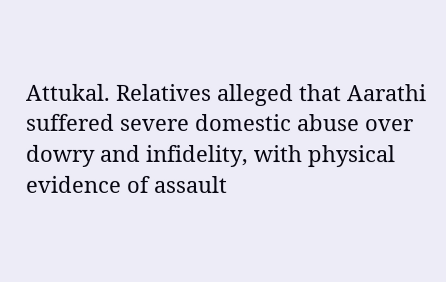Attukal. Relatives alleged that Aarathi suffered severe domestic abuse over dowry and infidelity, with physical evidence of assault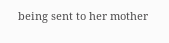being sent to her mother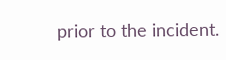prior to the incident.